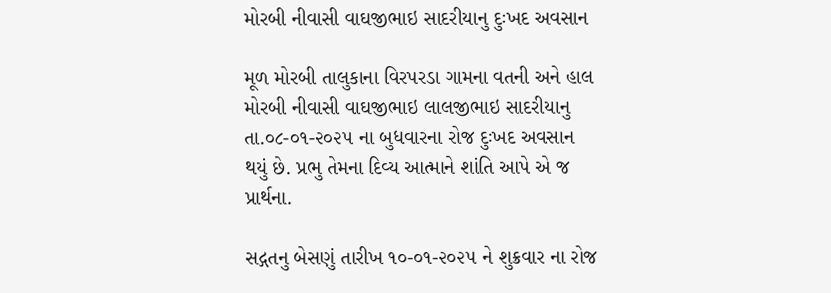મોરબી નીવાસી વાઘજીભાઇ સાદરીયાનુ દુઃખદ અવસાન

મૂળ મોરબી તાલુકાના વિરપરડા ગામના વતની અને હાલ મોરબી નીવાસી વાઘજીભાઇ લાલજીભાઇ સાદરીયાનુ તા.૦૮-૦૧-૨૦૨૫ ના બુધવારના રોજ દુઃખદ અવસાન થયું છે. પ્રભુ તેમના દિવ્ય આત્માને શાંતિ આપે એ જ પ્રાર્થના.

સદ્ગતનુ બેસણું તારીખ ૧૦-૦૧-૨૦૨૫ ને શુક્રવાર ના રોજ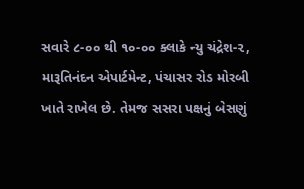સવારે ૮-૦૦ થી ૧૦-૦૦ ક્લાકે ન્યુ ચંદ્રેશ-૨, મારૂતિનંદન એપાર્ટમેન્ટ, પંચાસર રોડ મોરબી ખાતે રાખેલ છે. તેમજ સસરા પક્ષનું બેસણું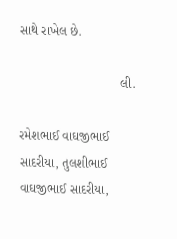સાથે રાખેલ છે.

                            લી.

રમેશભાઈ વાઘજીભાઈ સાદરીયા, તુલશીભાઈ વાઘજીભાઈ સાદરીયા,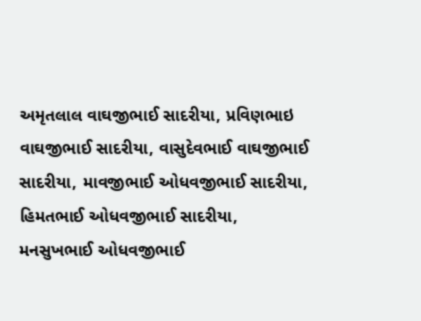અમૃતલાલ વાઘજીભાઈ સાદરીયા, પ્રવિણભાઇ વાઘજીભાઈ સાદરીયા, વાસુદેવભાઈ વાઘજીભાઈ સાદરીયા, માવજીભાઈ ઓધવજીભાઈ સાદરીયા, હિમતભાઈ ઓધવજીભાઈ સાદરીયા, મનસુખભાઈ ઓધવજીભાઈ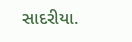સાદરીયા.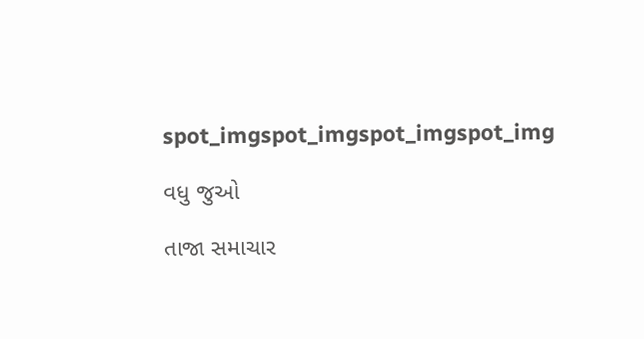spot_imgspot_imgspot_imgspot_img

વધુ જુઓ

તાજા સમાચાર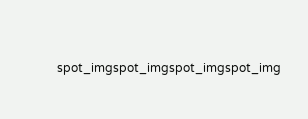spot_imgspot_imgspot_imgspot_img